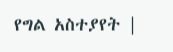የግል አስተያየት |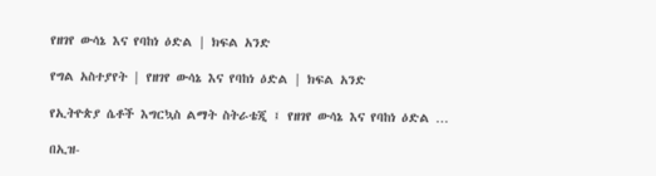የዘገየ ውሳኔ እና የባከነ ዕድል | ክፍል አንድ

የግል አስተያየት | የዘገየ ውሳኔ እና የባከነ ዕድል | ክፍል አንድ

የኢትዮጵያ ሴቶች እግርኳስ ልማት ስትራቴጂ ፤ የዘገየ ውሳኔ እና የባከነ ዕድል …

በኢዝ-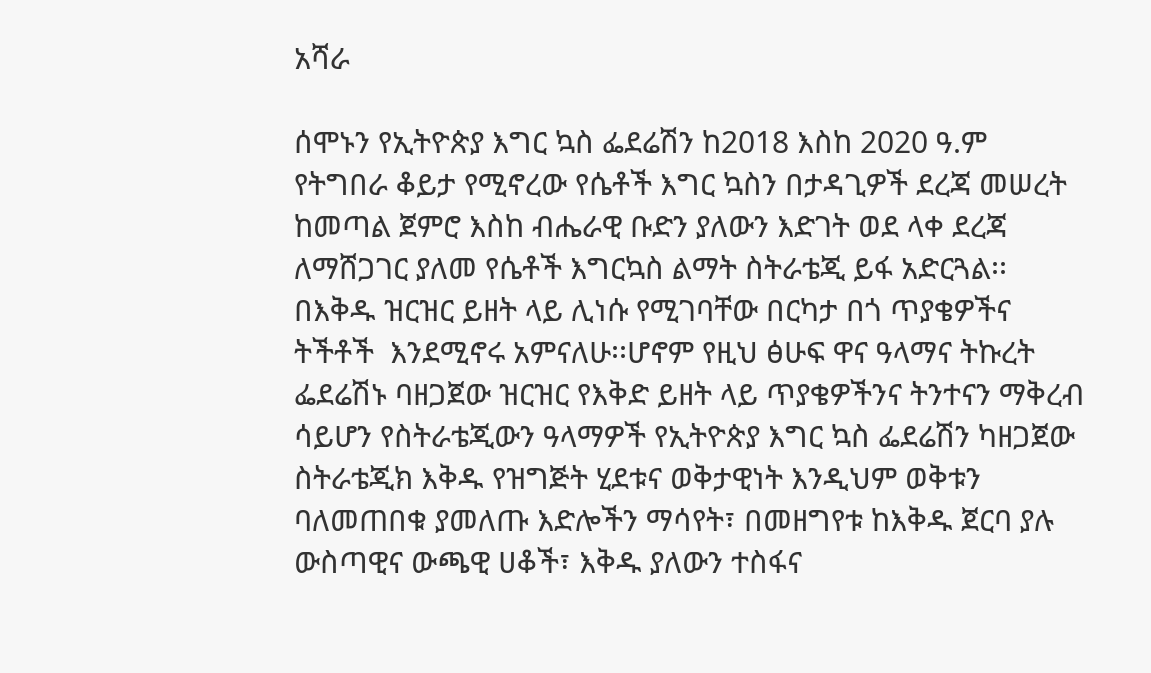አሻራ

ሰሞኑን የኢትዮጵያ እግር ኳስ ፌደሬሽን ከ2018 እስከ 2020 ዓ.ም የትግበራ ቆይታ የሚኖረው የሴቶች እግር ኳስን በታዳጊዎች ደረጃ መሠረት ከመጣል ጀምሮ እስከ ብሔራዊ ቡድን ያለውን እድገት ወደ ላቀ ደረጃ ለማሸጋገር ያለመ የሴቶች እግርኳስ ልማት ስትራቴጂ ይፋ አድርጓል፡፡ በእቅዱ ዝርዝር ይዘት ላይ ሊነሱ የሚገባቸው በርካታ በጎ ጥያቄዎችና ትችቶች  እንደሚኖሩ አምናለሁ፡፡ሆኖም የዚህ ፅሁፍ ዋና ዓላማና ትኩረት ፌደሬሽኑ ባዘጋጀው ዝርዝር የእቅድ ይዘት ላይ ጥያቄዎችንና ትንተናን ማቅረብ ሳይሆን የስትራቴጂውን ዓላማዎች የኢትዮጵያ እግር ኳስ ፌደሬሽን ካዘጋጀው ስትራቴጂክ እቅዱ የዝግጅት ሂደቱና ወቅታዊነት እንዲህም ወቅቱን ባለመጠበቁ ያመለጡ እድሎችን ማሳየት፣ በመዘግየቱ ከእቅዱ ጀርባ ያሉ ውስጣዊና ውጫዊ ሀቆች፣ እቅዱ ያለውን ተስፋና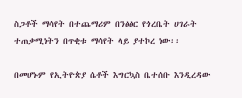ስጋቶች ማሳየት በተጨማሪም በንፅፅር የጎረቤት ሀገራት ተጠቃሚነትን በጥቂቱ ማሳየት ላይ ያተኮረ ነው፡፡

በመሆኑም የኢትዮጵያ ሴቶች እግርኳስ ቤተሰቡ እንዲረዳው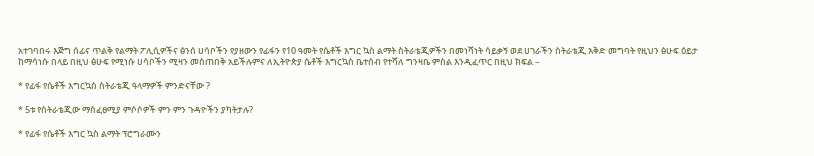አተገባበሩ እጅግ ሰፊና ጥልቅ የልማት ፖሊሲዎችና ፅንሰ ሀሳቦችን የያዘውን የፊፋን የ10 ዓመት የሴቶች እግር ኳስ ልማት ስትራቴጂዎችን በመነሻነት ሳይቃኝ ወደ ሀገራችን ስትራቴጂ እቅድ መግባት የዚህን ፅሁፍ ዕይታ ከማሳነሱ በላይ በዚህ ፅሁፍ የሚነሱ ሀሳቦችን ሚዛን መስጠበቅ አይችሉምና ለኢትዮጵያ ሴቶች እግርኳስ ቤተሰብ የተሻለ ግንዛቤ ምስል እንዲፈጥር በዚህ ክፍል –

* የፊፋ የሴቶች እግርኳስ ስትራቴጂ ዓላማዎች ምንድናቸው ?

* 5ቱ የስትራቴጂው ማስፈፀሚያ ምሶሶዎች ምን ምን ጉዳዮችን ያካትታሉ?

* የፊፋ የሴቶች እግር ኳስ ልማት ፕሮግራሙን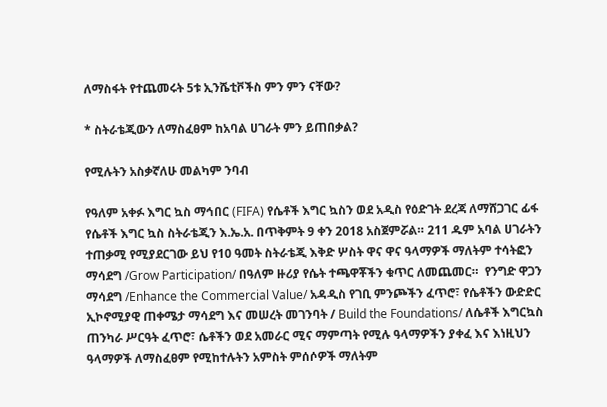ለማስፋት የተጨመሩት 5ቱ ኢንሼቲቮችስ ምን ምን ናቸው?

* ስትራቴጂውን ለማስፈፀም ከአባል ሀገራት ምን ይጠበቃል?

የሚሉትን አስቃኛለሁ መልካም ንባብ

የዓለም አቀፉ እግር ኳስ ማኅበር (FIFA) የሴቶች እግር ኳስን ወደ አዲስ የዕድገት ደረጃ ለማሸጋገር ፊፋ የሴቶች እግር ኳስ ስትራቴጂን እ.ኤ.አ. በጥቅምት 9 ቀን 2018 አስጀምሯል። 211 ዱም አባል ሀገራትን ተጠቃሚ የሚያደርገው ይህ የ10 ዓመት ስትራቴጂ እቅድ ሦስት ዋና ዋና ዓላማዎች ማለትም ተሳትፎን ማሳደግ /Grow Participation/ በዓለም ዙሪያ የሴት ተጫዋቾችን ቁጥር ለመጨመር።  የንግድ ዋጋን ማሳደግ /Enhance the Commercial Value/ አዳዲስ የገቢ ምንጮችን ፈጥሮ፣ የሴቶችን ውድድር ኢኮኖሚያዊ ጠቀሜታ ማሳደግ እና መሠረት መገንባት / Build the Foundations/ ለሴቶች እግርኳስ ጠንካራ ሥርዓት ፈጥሮ፣ ሴቶችን ወደ አመራር ሚና ማምጣት የሚሉ ዓላማዎችን ያቀፈ እና እነዚህን ዓላማዎች ለማስፈፀም የሚከተሉትን አምስት ምሰሶዎች ማለትም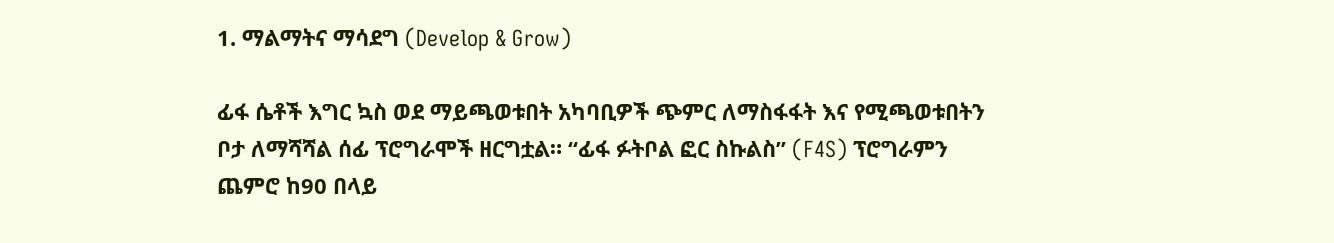1. ማልማትና ማሳደግ (Develop & Grow)

ፊፋ ሴቶች እግር ኳስ ወደ ማይጫወቱበት አካባቢዎች ጭምር ለማስፋፋት እና የሚጫወቱበትን ቦታ ለማሻሻል ሰፊ ፕሮግራሞች ዘርግቷል። “ፊፋ ፉትቦል ፎር ስኩልስ” (F4S) ፕሮግራምን ጨምሮ ከ90 በላይ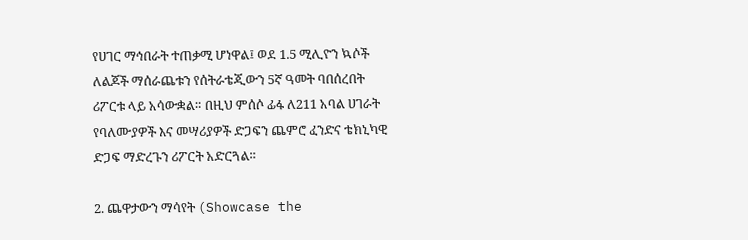የሀገር ማኅበራት ተጠቃሚ ሆነዋል፤ ወደ 1.5 ሚሊዮን ኳሶች ለልጆች ማሰራጨቱን የሰትራቴጂውን 5ኛ ዓመት ባበሰረበት ሪፖርቱ ላይ አሳውቋል። በዚህ ምሰሶ ፊፋ ለ211 አባል ሀገራት የባለሙያዎች እና መሣሪያዎች ድጋፍን ጨምሮ ፈንድና ቴክኒካዊ ድጋፍ ማድረጉን ሪፖርት አድርጓል።

2. ጨዋታውን ማሳየት (Showcase the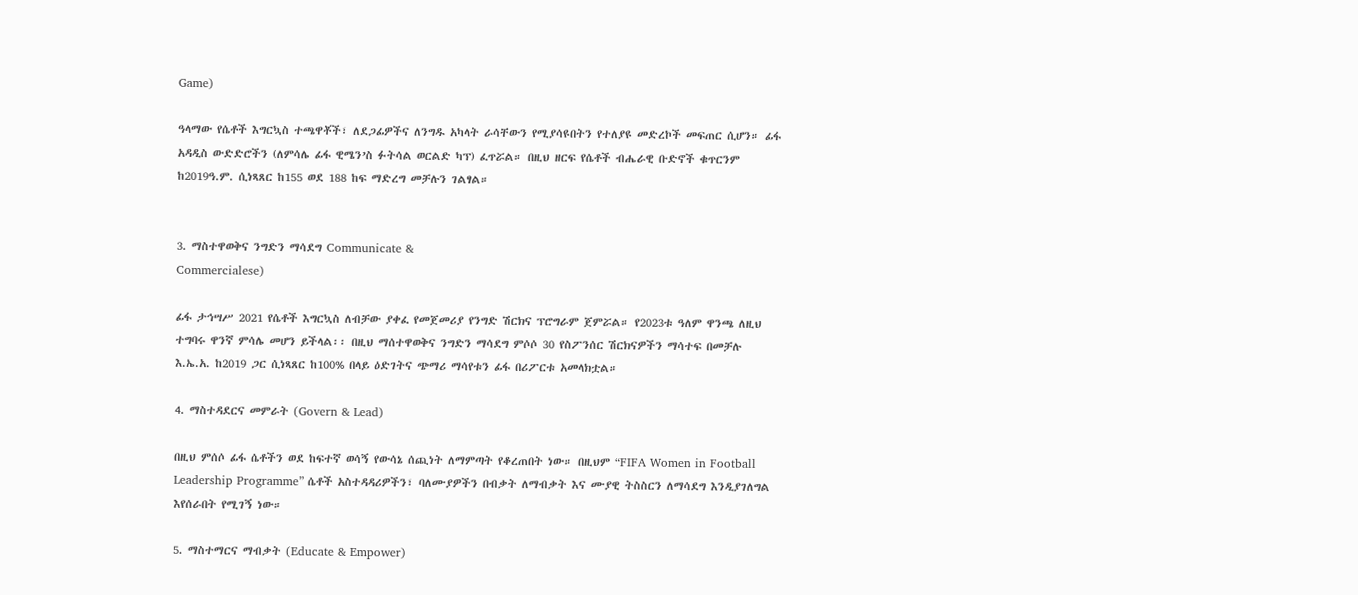Game)

ዓላማው የሴቶች እግርኳስ ተጫዋቾች፣ ለደጋፊዎችና ለንግዱ አካላት ራሳቸውን የሚያሳዩበትን የተለያዩ መድረኮች መፍጠር ሲሆን። ፊፋ አዳዲስ ውድድሮችን (ለምሳሌ ፊፋ ዊሜን’ስ ፉትሳል ወርልድ ካፕ) ፈጥሯል። በዚህ ዘርፍ የሴቶች ብሔራዊ ቡድኖች ቁጥርንም ከ2019ዓ.ም. ሲነጻጸር ከ155 ወደ 188 ከፍ ማድረግ መቻሉን ገልፃል።


3. ማስተዋወቅና ንግድን ማሳደግ Communicate &
Commercialese)

ፊፋ ታኅሣሥ 2021 የሴቶች እግርኳስ ለብቻው ያቀፈ የመጀመሪያ የንግድ ሽርክና ፕሮግራም ጀምሯል። የ2023ቱ ዓለም ዋንጫ ለዚህ ተግባሩ ዋንኛ ምሳሌ መሆን ይችላል፡፡ በዚህ ማሰተዋወቅና ንግድን ማሳደግ ምሶሶ 30 የስፖንሰር ሽርክናዎችን ማሳተፍ በመቻሉ እ.ኤ.አ. ከ2019 ጋር ሲነጻጸር ከ100% በላይ ዕድገትና ጭማሪ ማሳየቱን ፊፋ በሪፖርቱ አመላክቷል።

4. ማስተዳደርና መምራት (Govern & Lead)

በዚህ ምሰሶ ፊፋ ሴቶችን ወደ ከፍተኛ ወሳኝ የውሳኔ ሰጪነት ለማምጣት የቆረጠበት ነው። በዚህም “FIFA Women in Football Leadership Programme” ሴቶች አስተዳዳሪዎችን፣ ባለሙያዎችን በብቃት ለማብቃት እና ሙያዊ ትስስርን ለማሳደግ እንዲያገለግል እየሰራበት የሚገኝ ነው።

5. ማስተማርና ማብቃት (Educate & Empower)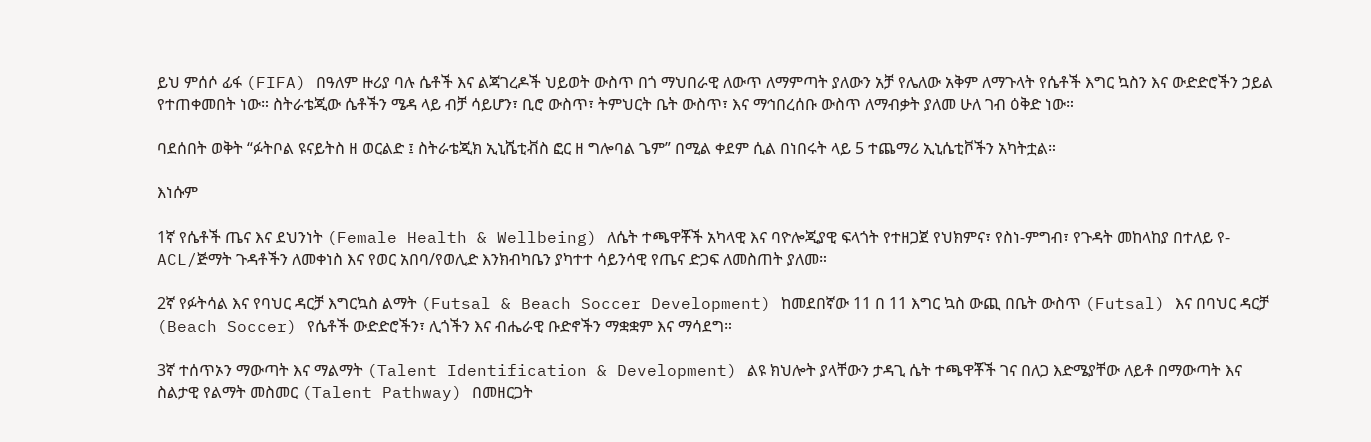ይህ ምሰሶ ፊፋ (FIFA) በዓለም ዙሪያ ባሉ ሴቶች እና ልጃገረዶች ህይወት ውስጥ በጎ ማህበራዊ ለውጥ ለማምጣት ያለውን አቻ የሌለው አቅም ለማጉላት የሴቶች እግር ኳስን እና ውድድሮችን ኃይል የተጠቀመበት ነው። ስትራቴጂው ሴቶችን ሜዳ ላይ ብቻ ሳይሆን፣ ቢሮ ውስጥ፣ ትምህርት ቤት ውስጥ፣ እና ማኅበረሰቡ ውስጥ ለማብቃት ያለመ ሁለ ገብ ዕቅድ ነው።

ባደሰበት ወቅት “ፉትቦል ዩናይትስ ዘ ወርልድ ፤ ስትራቴጂክ ኢኒሼቲቭስ ፎር ዘ ግሎባል ጌም” በሚል ቀደም ሲል በነበሩት ላይ 5 ተጨማሪ ኢኒሴቲቮችን አካትቷል።

እነሱም

1ኛ የሴቶች ጤና እና ደህንነት (Female Health & Wellbeing) ለሴት ተጫዋቾች አካላዊ እና ባዮሎጂያዊ ፍላጎት የተዘጋጀ የህክምና፣ የስነ-ምግብ፣ የጉዳት መከላከያ በተለይ የ-ACL/ጅማት ጉዳቶችን ለመቀነስ እና የወር አበባ/የወሊድ እንክብካቤን ያካተተ ሳይንሳዊ የጤና ድጋፍ ለመስጠት ያለመ።

2ኛ የፉትሳል እና የባህር ዳርቻ እግርኳስ ልማት (Futsal & Beach Soccer Development) ከመደበኛው 11 በ 11 እግር ኳስ ውጪ በቤት ውስጥ (Futsal) እና በባህር ዳርቻ (Beach Soccer) የሴቶች ውድድሮችን፣ ሊጎችን እና ብሔራዊ ቡድኖችን ማቋቋም እና ማሳደግ።

3ኛ ተሰጥኦን ማውጣት እና ማልማት (Talent Identification & Development) ልዩ ክህሎት ያላቸውን ታዳጊ ሴት ተጫዋቾች ገና በለጋ እድሜያቸው ለይቶ በማውጣት እና ስልታዊ የልማት መስመር (Talent Pathway) በመዘርጋት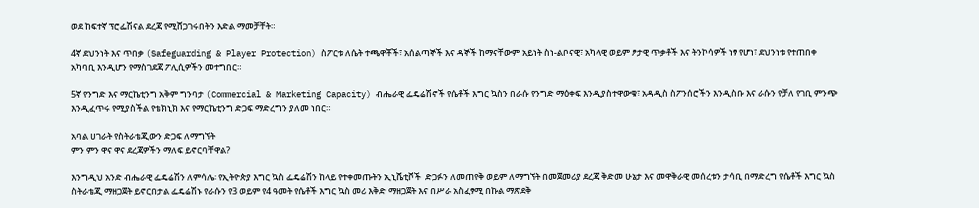ወደ ከፍተኛ ፕሮፌሽናል ደረጃ የሚሸጋገሩበትን እድል ማመቻቸት።

4ኛ ደህንነት እና ጥበቃ (Safeguarding & Player Protection) ስፖርቱ ለሴት ተጫዋቾች፣ አሰልጣኞች እና ዳኞች ከማናቸውም አይነት ስነ-ልቦናዊ፣ አካላዊ ወይም ፆታዊ ጥቃቶች እና ትንኮሳዎች ነፃ የሆነ፣ ደህንነቱ የተጠበቀ አካባቢ እንዲሆን የማስገደጃ ፖሊሲዎችን መተግበር።

5ኛ የንግድ እና ማርኬቲንግ አቅም ግንባታ (Commercial & Marketing Capacity) ብሔራዊ ፌዴሬሽኖች የሴቶች እግር ኳስን በራሱ የንግድ ማዕቀፍ እንዲያስተዋውቁ፣ አዳዲስ ስፖንሰሮችን እንዲስቡ እና ራሱን የቻለ የገቢ ምንጭ እንዲፈጥሩ የሚያስችል የቴክኒክ እና የማርኬቲንግ ድጋፍ ማድረግን ያለመ ነበር።

አባል ሀገራት የስትራቴጂውን ድጋፍ ለማግኘት
ምን ምን ዋና ዋና ደረጃዎችን ማለፍ ይኖርባቸዋል?

እንግዲህ አንድ ብሔራዊ ፌዴሬሽን ለምሳሌ፡ የኢትዮጵያ እግር ኳስ ፌዴሬሽን ከላይ የተቀመጡትን ኢኒሼቲቮች  ድጋፉን ለመጠየቅ ወይም ለማግኘት በመጀመሪያ ደረጃ ቅድመ ሁኔታ እና መዋቅራዊ መሰረቱን ታሳቢ በማድረግ የሴቶች እግር ኳስ ስትራቴጂ ማዘጋጀት ይኖርበታል ፌዴሬሽኑ የራሱን የ3 ወይም የ4 ዓመት የሴቶች እግር ኳስ መሪ እቅድ ማዘጋጀት እና በሥራ አስፈፃሚ በኩል ማጽደቅ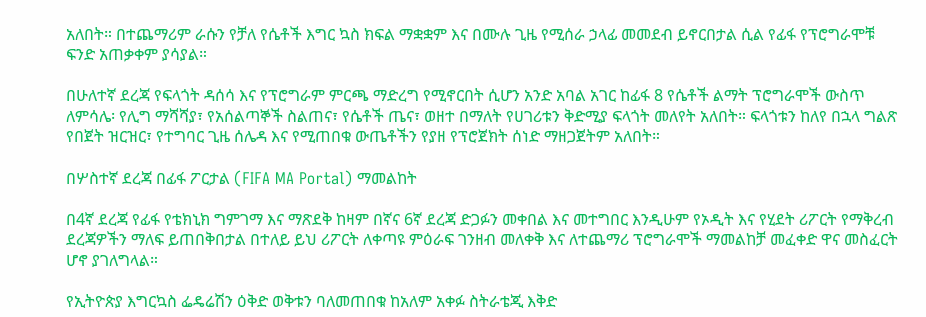አለበት። በተጨማሪም ራሱን የቻለ የሴቶች እግር ኳስ ክፍል ማቋቋም እና በሙሉ ጊዜ የሚሰራ ኃላፊ መመደብ ይኖርበታል ሲል የፊፋ የፕሮግራሞቹ ፍንድ አጠቃቀም ያሳያል።

በሁለተኛ ደረጃ የፍላጎት ዳሰሳ እና የፕሮግራም ምርጫ ማድረግ የሚኖርበት ሲሆን አንድ አባል አገር ከፊፋ 8 የሴቶች ልማት ፕሮግራሞች ውስጥ ለምሳሌ፡ የሊግ ማሻሻያ፣ የአሰልጣኞች ስልጠና፣ የሴቶች ጤና፣ ወዘተ በማለት የሀገሪቱን ቅድሚያ ፍላጎት መለየት አለበት። ፍላጎቱን ከለየ በኋላ ግልጽ የበጀት ዝርዝር፣ የተግባር ጊዜ ሰሌዳ እና የሚጠበቁ ውጤቶችን የያዘ የፕሮጀክት ሰነድ ማዘጋጀትም አለበት።

በሦስተኛ ደረጃ በፊፋ ፖርታል (FIFA MA Portal) ማመልከት

በ4ኛ ደረጃ የፊፋ የቴክኒክ ግምገማ እና ማጽደቅ ከዛም በኛና 6ኛ ደረጃ ድጋፉን መቀበል እና መተግበር እንዲሁም የኦዲት እና የሂደት ሪፖርት የማቅረብ ደረጃዎችን ማለፍ ይጠበቅበታል በተለይ ይህ ሪፖርት ለቀጣዩ ምዕራፍ ገንዘብ መለቀቅ እና ለተጨማሪ ፕሮግራሞች ማመልከቻ መፈቀድ ዋና መስፈርት ሆኖ ያገለግላል።

የኢትዮጵያ እግርኳስ ፌዴሬሽን ዕቅድ ወቅቱን ባለመጠበቁ ከአለም አቀፉ ስትራቴጂ እቅድ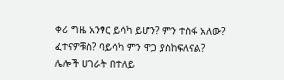ቀሪ ግዜ አንፃር ይሳካ ይሆን? ምን ተስፋ አለው? ፈተናዎቹስ? ባይሳካ ምን ዋጋ ያስከፍለናል? ሌሎች ሀገራት በተለይ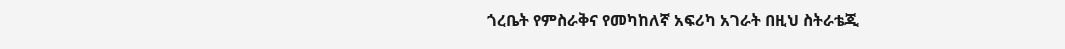ጎረቤት የምስራቅና የመካከለኛ አፍሪካ አገራት በዚህ ስትራቴጂ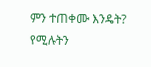ምን ተጠቀሙ እንዴት? የሚሉትን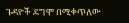ጉዳዮች ደግሞ በሚቀጥለው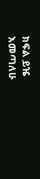ክፍል ይዤ እመጣለሁ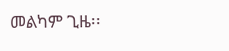መልካም ጊዜ፡፡